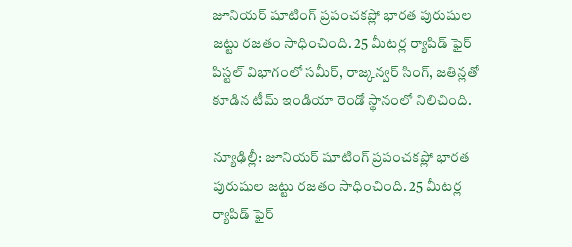జూనియర్ షూటింగ్ ప్రపంచకప్లో భారత పురుషుల జట్టు రజతం సాధించింది. 25 మీటర్ల ర్యాపిడ్ ఫైర్ పిస్టల్ విభాగంలో సమీర్, రాజ్కన్వర్ సింగ్, జతిన్లతో కూడిన టీమ్ ఇండియా రెండో స్థానంలో నిలిచింది.

న్యూఢిల్లీ: జూనియర్ షూటింగ్ ప్రపంచకప్లో భారత పురుషుల జట్టు రజతం సాధించింది. 25 మీటర్ల ర్యాపిడ్ ఫైర్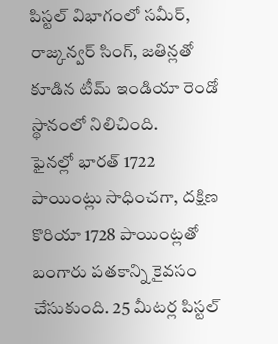పిస్టల్ విభాగంలో సమీర్, రాజ్కన్వర్ సింగ్, జతిన్లతో కూడిన టీమ్ ఇండియా రెండో స్థానంలో నిలిచింది.
ఫైనల్లో భారత్ 1722 పాయింట్లు సాధించగా, దక్షిణ కొరియా 1728 పాయింట్లతో బంగారు పతకాన్ని కైవసం చేసుకుంది. 25 మీటర్ల పిస్టల్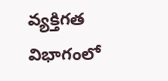వ్యక్తిగత విభాగంలో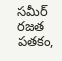సమీర్ రజత పతకం,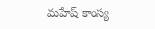మహేష్ కాంస్య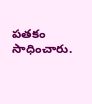పతకం సాధించారు.